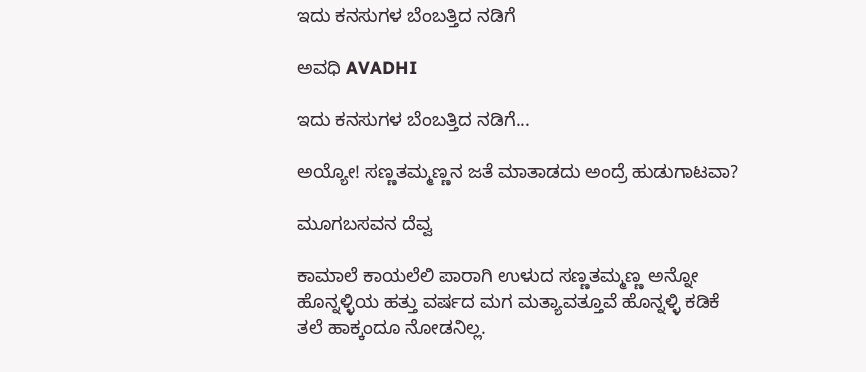ಇದು ಕನಸುಗಳ ಬೆಂಬತ್ತಿದ ನಡಿಗೆ‍

ಅವಧಿ AVADHI

ಇದು ಕನಸುಗಳ ಬೆಂಬತ್ತಿದ ನಡಿಗೆ...

ಅಯ್ಯೋ! ಸಣ್ಣತಮ್ಮಣ್ಣನ ಜತೆ ಮಾತಾಡದು ಅಂದ್ರೆ ಹುಡುಗಾಟವಾ?

ಮೂಗಬಸವನ ದೆವ್ವ

ಕಾಮಾಲೆ ಕಾಯಲೆಲಿ ಪಾರಾಗಿ ಉಳುದ ಸಣ್ಣತಮ್ಮಣ್ಣ ಅನ್ನೋ ಹೊನ್ನಳ್ಳಿಯ ಹತ್ತು ವರ್ಷದ ಮಗ ಮತ್ಯಾವತ್ತೂವೆ ಹೊನ್ನಳ್ಳಿ ಕಡಿಕೆ ತಲೆ ಹಾಕ್ಕಂದೂ ನೋಡನಿಲ್ಲ.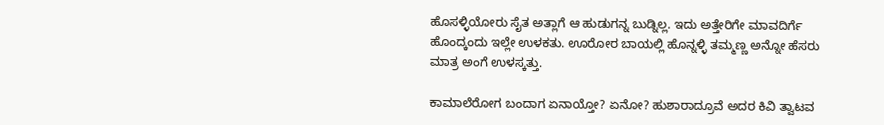ಹೊಸಳ್ಳಿಯೋರು ಸೈತ ಅತ್ಲಾಗೆ ಆ ಹುಡುಗನ್ನ ಬುಡ್ನಿಲ್ಲ. ಇದು ಅತ್ತೇರಿಗೇ ಮಾವದಿರ್ಗೆ ಹೊಂದ್ಕಂದು ಇಲ್ಲೇ ಉಳಕತು. ಊರೋರ ಬಾಯಲ್ಲಿ ಹೊನ್ನಳ್ಳಿ ತಮ್ಮಣ್ಣ ಅನ್ನೋ ಹೆಸರು ಮಾತ್ರ ಅಂಗೆ ಉಳಸ್ಕತ್ತು.

ಕಾಮಾಲೆರೋಗ ಬಂದಾಗ ಏನಾಯ್ತೋ? ಏನೋ? ಹುಶಾರಾದ್ರೂವೆ ಅದರ ಕಿವಿ ತ್ವಾಟವ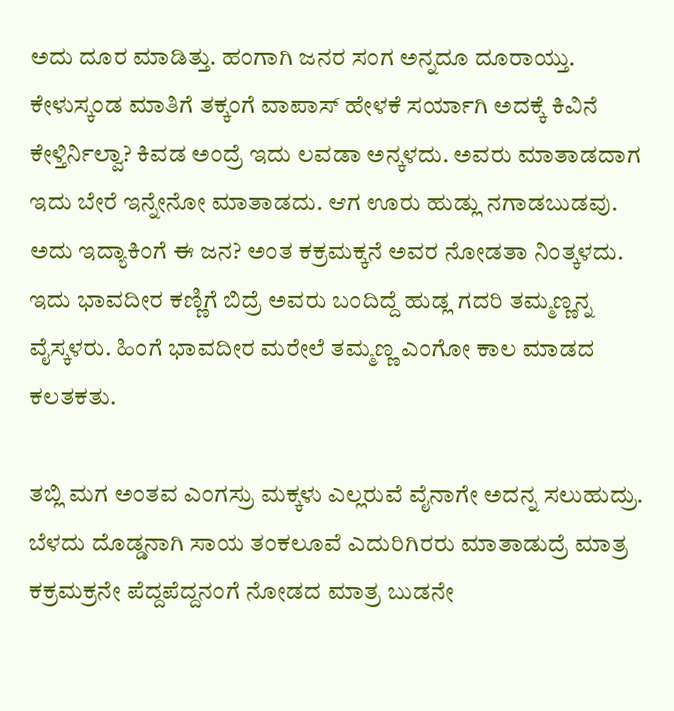ಅದು ದೂರ ಮಾಡಿತ್ತು. ಹಂಗಾಗಿ ಜನರ ಸಂಗ ಅನ್ನದೂ ದೂರಾಯ್ತು. ಕೇಳುಸ್ಕಂಡ ಮಾತಿಗೆ ತಕ್ಕಂಗೆ ವಾಪಾಸ್ ಹೇಳಕೆ ಸರ್ಯಾಗಿ ಅದಕ್ಕೆ ಕಿವಿನೆ ಕೇಳ್ತಿರ್ನಿಲ್ವಾ? ಕಿವಡ ಅಂದ್ರೆ ಇದು ಲವಡಾ ಅನ್ಕಳದು. ಅವರು ಮಾತಾಡದಾಗ ಇದು ಬೇರೆ ಇನ್ನೇನೋ ಮಾತಾಡದು. ಆಗ ಊರು ಹುಡ್ಲು ನಗಾಡಬುಡವು. ಅದು ಇದ್ಯಾಕಿಂಗೆ ಈ ಜನ? ಅಂತ ಕಕ್ರಮಕ್ಕನೆ ಅವರ ನೋಡತಾ ನಿಂತ್ಕಳದು. ಇದು ಭಾವದೀರ ಕಣ್ಣಿಗೆ ಬಿದ್ರೆ ಅವರು ಬಂದಿದ್ದೆ ಹುಡ್ಲ ಗದರಿ ತಮ್ಮಣ್ಣನ್ನ ವೈಸ್ಕಳರು. ಹಿಂಗೆ ಭಾವದೀರ ಮರೇಲೆ ತಮ್ಮಣ್ಣ ಎಂಗೋ ಕಾಲ ಮಾಡದ ಕಲತಕತು.

ತಬ್ಲಿ ಮಗ ಅಂತವ ಎಂಗಸ್ರು ಮಕ್ಕಳು ಎಲ್ಲರುವೆ ವೈನಾಗೇ ಅದನ್ನ ಸಲುಹುದ್ರು. ಬೆಳದು ದೊಡ್ಡನಾಗಿ ಸಾಯ ತಂಕಲೂವೆ ಎದುರಿಗಿರರು ಮಾತಾಡುದ್ರೆ ಮಾತ್ರ ಕಕ್ರಮಕ್ರನೇ ಪೆದ್ದಪೆದ್ದನಂಗೆ ನೋಡದ ಮಾತ್ರ ಬುಡನೇ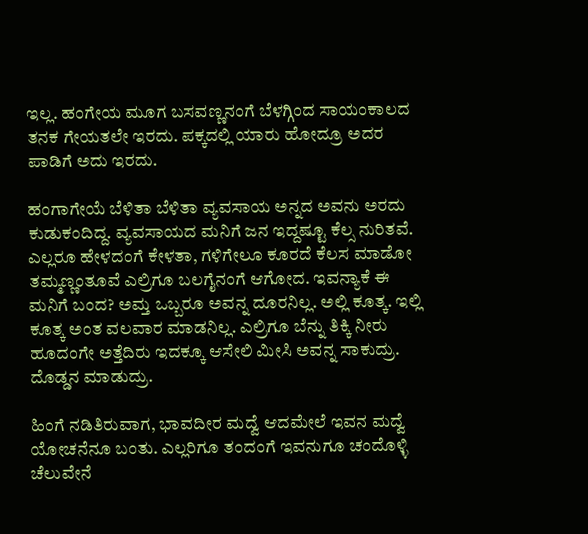ಇಲ್ಲ. ಹಂಗೇಯ ಮೂಗ ಬಸವಣ್ಣನಂಗೆ ಬೆಳಗ್ಗಿಂದ ಸಾಯಂಕಾಲದ ತನಕ ಗೇಯತಲೇ ಇರದು. ಪಕ್ಕದಲ್ಲಿ ಯಾರು ಹೋದ್ರೂ ಅದರ ಪಾಡಿಗೆ ಅದು ಇರದು.

ಹಂಗಾಗೇಯೆ ಬೆಳಿತಾ ಬೆಳಿತಾ ವ್ಯವಸಾಯ ಅನ್ನದ ಅವನು ಅರದು ಕುಡುಕಂದಿದ್ದ. ವ್ಯವಸಾಯದ ಮನಿಗೆ ಜನ ಇದ್ದಷ್ಟೂ ಕೆಲ್ಸ ನುರಿತವೆ. ಎಲ್ಲರೂ ಹೇಳದಂಗೆ ಕೇಳತಾ, ಗಳಿಗೇಲೂ ಕೂರದೆ ಕೆಲಸ ಮಾಡೋ ತಮ್ಮಣ್ಣಂತೂವೆ ಎಲ್ರಿಗೂ ಬಲಗೈನಂಗೆ ಆಗೋದ. ಇವನ್ಯಾಕೆ ಈ ಮನಿಗೆ ಬಂದ? ಅಮ್ತ ಒಬ್ಬರೂ ಅವನ್ನ ದೂರನಿಲ್ಲ. ಅಲ್ಲಿ ಕೂತ್ಕ. ಇಲ್ಲಿ ಕೂತ್ಕ ಅಂತ ವಲವಾರ ಮಾಡನಿಲ್ಲ. ಎಲ್ರಿಗೂ ಬೆನ್ನು ತಿಕ್ಕಿ ನೀರು ಹೂದಂಗೇ ಅತ್ತೆದಿರು ಇದಕ್ಕೂ ಆಸೇಲಿ ಮೀಸಿ ಅವನ್ನ ಸಾಕುದ್ರು. ದೊಡ್ಡನ ಮಾಡುದ್ರು.

ಹಿಂಗೆ ನಡಿತಿರುವಾಗ, ಭಾವದೀರ ಮದ್ವೆ ಆದಮೇಲೆ ಇವನ ಮದ್ವೆ ಯೋಚನೆನೂ ಬಂತು. ಎಲ್ಲರಿಗೂ ತಂದಂಗೆ ಇವನುಗೂ ಚಂದೊಳ್ಳಿ ಚೆಲುವೇನೆ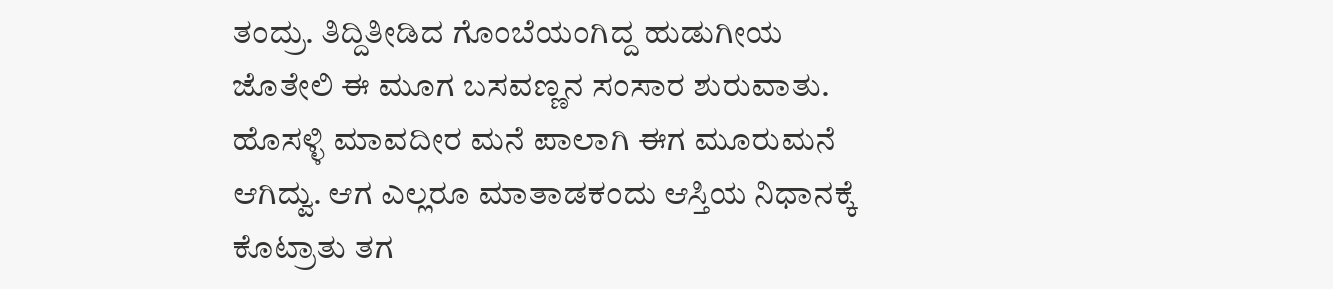ತಂದ್ರು. ತಿದ್ದಿತೀಡಿದ ಗೊಂಬೆಯಂಗಿದ್ದ ಹುಡುಗೀಯ ಜೊತೇಲಿ ಈ ಮೂಗ ಬಸವಣ್ಣನ ಸಂಸಾರ ಶುರುವಾತು. ಹೊಸಳ್ಳಿ ಮಾವದೀರ ಮನೆ ಪಾಲಾಗಿ ಈಗ ಮೂರುಮನೆ ಆಗಿದ್ವು. ಆಗ ಎಲ್ಲರೂ ಮಾತಾಡಕಂದು ಆಸ್ತಿಯ ನಿಧಾನಕ್ಕೆ ಕೊಟ್ರಾತು ತಗ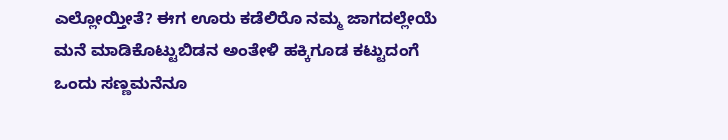ಎಲ್ಲೋಯ್ತೀತೆ? ಈಗ ಊರು ಕಡೆಲಿರೊ ನಮ್ಮ ಜಾಗದಲ್ಲೇಯೆ ಮನೆ ಮಾಡಿಕೊಟ್ಟುಬಿಡನ ಅಂತೇಳಿ ಹಕ್ಕಿಗೂಡ ಕಟ್ಟುದಂಗೆ ಒಂದು ಸಣ್ಣಮನೆನೂ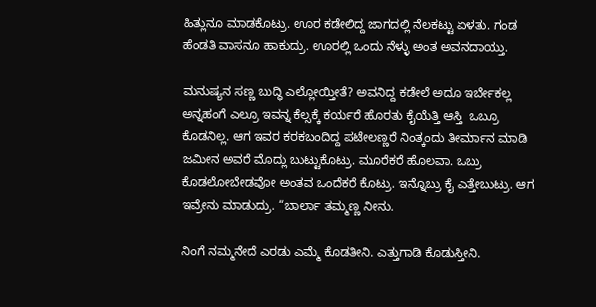ಹಿತ್ಲುನೂ ಮಾಡಕೊಟ್ರು. ಊರ ಕಡೇಲಿದ್ದ ಜಾಗದಲ್ಲಿ ನೆಲಕಟ್ಟು ಏಳತು. ಗಂಡ ಹೆಂಡತಿ ವಾಸನೂ ಹಾಕುದ್ರು. ಊರಲ್ಲಿ ಒಂದು ನೆಳ್ಳು ಅಂತ ಅವನದಾಯ್ತು.

ಮನುಷ್ಯನ ಸಣ್ಣ ಬುದ್ಧಿ ಎಲ್ಲೋಯ್ತೀತೆ? ಅವನಿದ್ದ ಕಡೇಲೆ ಅದೂ ಇರ್ಬೇಕಲ್ಲ ಅನ್ನಹಂಗೆ ಎಲ್ರೂ ಇವನ್ನ ಕೆಲ್ಸಕ್ಕೆ ಕರ್ಯರೆ ಹೊರತು ಕೈಯೆತ್ತಿ ಆಸ್ತಿ  ಒಬ್ರೂ ಕೊಡನಿಲ್ಲ. ಆಗ ಇವರ ಕರಕಬಂದಿದ್ದ ಪಟೇಲಣ್ಣರೆ ನಿಂತ್ಕಂದು ತೀರ್ಮಾನ ಮಾಡಿ ಜಮೀನ ಅವರೆ ಮೊದ್ಲು ಬುಟ್ಟುಕೊಟ್ರು. ಮೂರೆಕರೆ ಹೊಲವಾ. ಒಬ್ರು ಕೊಡಲೋಬೇಡವೋ ಅಂತವ ಒಂದೆಕರೆ ಕೊಟ್ರು. ಇನ್ನೊಬ್ರು ಕೈ ಎತ್ತೇಬುಟ್ರು. ಆಗ ಇವ್ರೇನು ಮಾಡುದ್ರು. “ಬಾರ್ಲಾ ತಮ್ಮಣ್ಣ ನೀನು.

ನಿಂಗೆ ನಮ್ಮನೇದೆ ಎರಡು ಎಮ್ಮೆ ಕೊಡತೀನಿ. ಎತ್ತುಗಾಡಿ ಕೊಡುಸ್ತೀನಿ.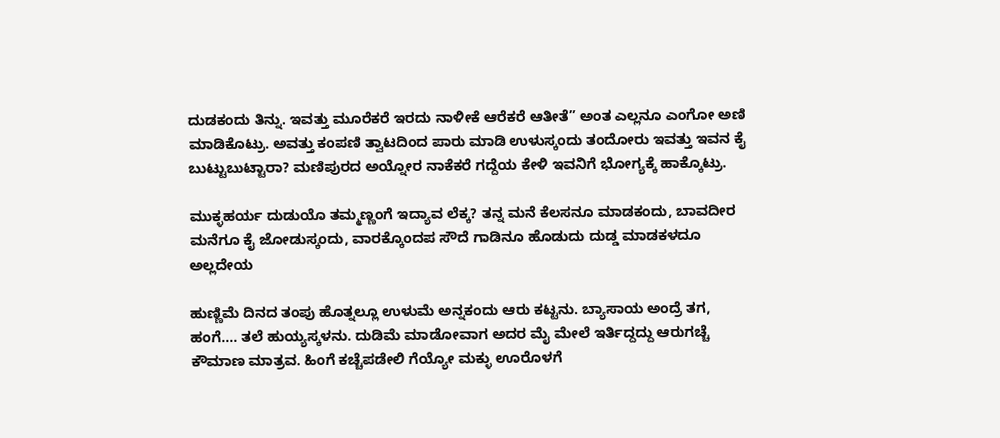ದುಡಕಂದು ತಿನ್ನು. ಇವತ್ತು ಮೂರೆಕರೆ ಇರದು ನಾಳೀಕೆ ಆರೆಕರೆ ಆತೀತೆ” ಅಂತ ಎಲ್ಲನೂ ಎಂಗೋ ಅಣಿ ಮಾಡಿಕೊಟ್ರು. ಅವತ್ತು ಕಂಪಣಿ ತ್ವಾಟದಿಂದ ಪಾರು ಮಾಡಿ ಉಳುಸ್ಕಂದು ತಂದೋರು ಇವತ್ತು ಇವನ ಕೈ ಬುಟ್ಟುಬುಟ್ಟಾರಾ? ಮಣಿಪುರದ ಅಯ್ನೋರ ನಾಕೆಕರೆ ಗದ್ದೆಯ ಕೇಳಿ ಇವನಿಗೆ ಭೋಗ್ಯಕ್ಕೆ ಹಾಕ್ಕೊಟ್ರು.

ಮುಕ್ಳಹರ್ಯ ದುಡುಯೊ ತಮ್ಮಣ್ಣಂಗೆ ಇದ್ಯಾವ ಲೆಕ್ಕ? ತನ್ನ ಮನೆ ಕೆಲಸನೂ ಮಾಡಕಂದು, ಬಾವದೀರ ಮನೆಗೂ ಕೈ ಜೋಡುಸ್ಕಂದು, ವಾರಕ್ಕೊಂದಪ ಸೌದೆ ಗಾಡಿನೂ ಹೊಡುದು ದುಡ್ಡ ಮಾಡಕಳದೂ ಅಲ್ಲದೇಯ

ಹುಣ್ಣಿಮೆ ದಿನದ ತಂಪು ಹೊತ್ನಲ್ಲೂ ಉಳುಮೆ ಅನ್ನಕಂದು ಆರು ಕಟ್ಟನು. ಬ್ಯಾಸಾಯ ಅಂದ್ರೆ ತಗ, ಹಂಗೆ…. ತಲೆ ಹುಯ್ಯಸ್ಕಳನು. ದುಡಿಮೆ ಮಾಡೋವಾಗ ಅದರ ಮೈ ಮೇಲೆ ಇರ್ತಿದ್ದದ್ದು ಆರುಗಚ್ಚೆ ಕೌಮಾಣ ಮಾತ್ರವ. ಹಿಂಗೆ ಕಚ್ಚೆಪಡೇಲಿ ಗೆಯ್ಯೋ ಮಕ್ಳು ಊರೊಳಗೆ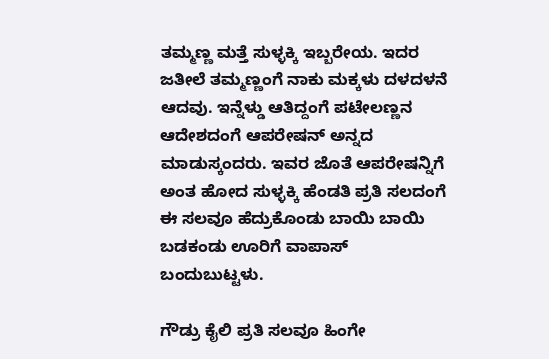ತಮ್ಮಣ್ಣ ಮತ್ತೆ ಸುಳ್ಳಕ್ಕಿ ಇಬ್ಬರೇಯ. ಇದರ ಜತೀಲೆ ತಮ್ಮಣ್ಣಂಗೆ ನಾಕು ಮಕ್ಕಳು ದಳದಳನೆ ಆದವು. ಇನ್ನೆಳ್ಡು ಆತಿದ್ದಂಗೆ ಪಟೇಲಣ್ಣನ ಆದೇಶದಂಗೆ ಆಪರೇಷನ್ ಅನ್ನದ ಮಾಡುಸ್ಕಂದರು. ಇವರ ಜೊತೆ ಆಪರೇಷನ್ನಿಗೆ ಅಂತ ಹೋದ ಸುಳ್ಳಕ್ಕಿ ಹೆಂಡತಿ ಪ್ರತಿ ಸಲದಂಗೆ ಈ ಸಲವೂ ಹೆದ್ರುಕೊಂಡು ಬಾಯಿ ಬಾಯಿ ಬಡಕಂಡು ಊರಿಗೆ ವಾಪಾಸ್ ಬಂದುಬುಟ್ಟಳು.

ಗೌಡ್ರು ಕೈಲಿ ಪ್ರತಿ ಸಲವೂ ಹಿಂಗೇ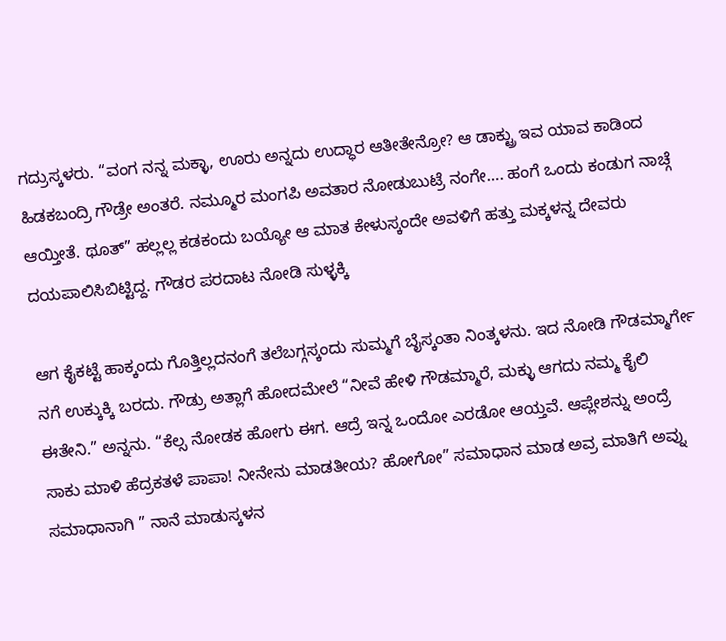ಗದ್ರುಸ್ಕಳರು. “ವಂಗ ನನ್ನ ಮಕ್ಳಾ, ಊರು ಅನ್ನದು ಉದ್ಧಾರ ಆತೀತೇನ್ರೋ? ಆ ಡಾಕ್ಟ್ರು ಇವ ಯಾವ ಕಾಡಿಂದ ಹಿಡಕಬಂದ್ರಿ ಗೌಡ್ರೇ ಅಂತರೆ. ನಮ್ಮೂರ ಮಂಗಪಿ ಅವತಾರ ನೋಡುಬುಟ್ರೆ ನಂಗೇ…. ಹಂಗೆ ಒಂದು ಕಂಡುಗ ನಾಚ್ಗೆ ಆಯ್ತೀತೆ. ಥೂತ್” ಹಲ್ಲಲ್ಲ ಕಡಕಂದು ಬಯ್ಯೋ ಆ ಮಾತ ಕೇಳುಸ್ಕಂದೇ ಅವಳಿಗೆ ಹತ್ತು ಮಕ್ಕಳನ್ನ ದೇವರು ದಯಪಾಲಿಸಿಬಿಟ್ಟಿದ್ದ. ಗೌಡರ ಪರದಾಟ ನೋಡಿ ಸುಳ್ಳಕ್ಕಿ

ಆಗ ಕೈಕಟ್ಟೆ ಹಾಕ್ಕಂದು ಗೊತ್ತಿಲ್ಲದನಂಗೆ ತಲೆಬಗ್ಗಸ್ಕಂದು ಸುಮ್ಮಗೆ ಬೈಸ್ಕಂತಾ ನಿಂತ್ಕಳನು. ಇದ ನೋಡಿ ಗೌಡಮ್ಮಾರ್ಗೇ ನಗೆ ಉಕ್ಕುಕ್ಕಿ ಬರದು. ಗೌಡ್ರು ಅತ್ಲಾಗೆ ಹೋದಮೇಲೆ “ನೀವೆ ಹೇಳಿ ಗೌಡಮ್ಮಾರೆ, ಮಕ್ಳು ಆಗದು ನಮ್ಮ ಕೈಲಿ ಈತೇನಿ.” ಅನ್ನನು. “ಕೆಲ್ಸ ನೋಡಕ ಹೋಗು ಈಗ. ಆದ್ರೆ ಇನ್ನ ಒಂದೋ ಎರಡೋ ಆಯ್ತವೆ. ಆಪ್ಲೇಶನ್ನು ಅಂದ್ರೆ ಸಾಕು ಮಾಳಿ ಹೆದ್ರಕತಳೆ ಪಾಪಾ! ನೀನೇನು ಮಾಡತೀಯ? ಹೋಗೋ” ಸಮಾಧಾನ ಮಾಡ ಅವ್ರ ಮಾತಿಗೆ ಅವ್ನು ಸಮಾಧಾನಾಗಿ ” ನಾನೆ ಮಾಡುಸ್ಕಳನ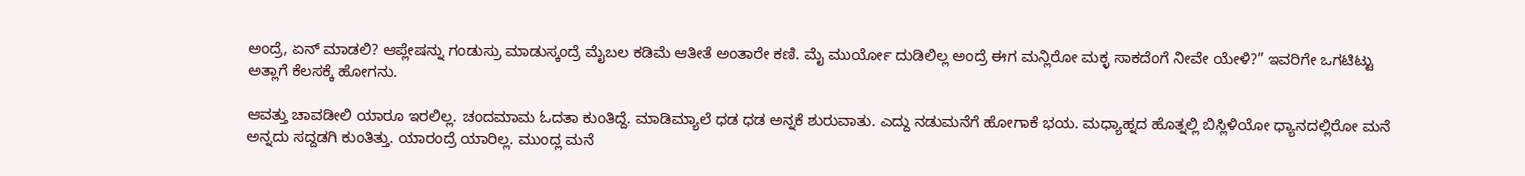ಅಂದ್ರೆ, ಏನ್ ಮಾಡಲಿ? ಆಪ್ಲೇಷನ್ನು ಗಂಡುಸ್ರು ಮಾಡುಸ್ಕಂದ್ರೆ ಮೈಬಲ ಕಡಿಮೆ ಆತೀತೆ ಅಂತಾರೇ ಕಣಿ. ಮೈ ಮುರ್ಯೋ ದುಡಿಲಿಲ್ಲ ಅಂದ್ರೆ ಈಗ ಮನ್ಲಿರೋ ಮಕ್ಳ ಸಾಕದೆಂಗೆ ನೀವೇ ಯೇಳಿ?” ಇವರಿಗೇ ಒಗಟಿಟ್ಟು ಅತ್ಲಾಗೆ ಕೆಲಸಕ್ಕೆ ಹೋಗನು.

ಆವತ್ತು ಚಾವಡೀಲಿ ಯಾರೂ ಇರಲಿಲ್ಲ. ಚಂದಮಾಮ ಓದತಾ ಕುಂತಿದ್ದೆ. ಮಾಡಿಮ್ಯಾಲೆ ಧಡ ಧಡ ಅನ್ನಕೆ ಶುರುವಾತು. ಎದ್ದು ನಡುಮನೆಗೆ ಹೋಗಾಕೆ ಭಯ. ಮಧ್ಯಾಹ್ನದ ಹೊತ್ನಲ್ಲಿ ಬಿಸ್ಲಿಳಿಯೋ ಧ್ಯಾನದಲ್ಲಿರೋ ಮನೆ ಅನ್ನದು ಸದ್ದಡಗಿ ಕುಂತಿತ್ತು. ಯಾರಂದ್ರೆ ಯಾರಿಲ್ಲ. ಮುಂದ್ಲ ಮನೆ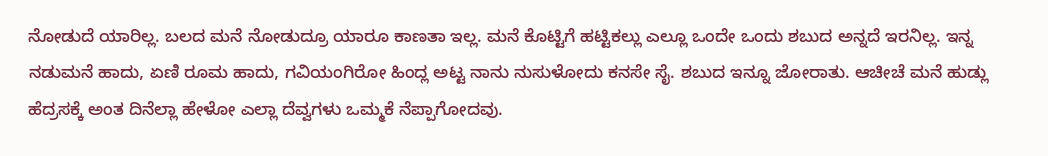ನೋಡುದೆ ಯಾರಿಲ್ಲ. ಬಲದ ಮನೆ ನೋಡುದ್ರೂ ಯಾರೂ ಕಾಣತಾ ಇಲ್ಲ. ಮನೆ ಕೊಟ್ಟಿಗೆ ಹಟ್ಟಿಕಲ್ಲು ಎಲ್ಲೂ ಒಂದೇ ಒಂದು ಶಬುದ ಅನ್ನದೆ ಇರನಿಲ್ಲ. ಇನ್ನ ನಡುಮನೆ ಹಾದು, ಏಣಿ ರೂಮ ಹಾದು, ಗವಿಯಂಗಿರೋ ಹಿಂದ್ಲ ಅಟ್ಟ ನಾನು ನುಸುಳೋದು ಕನಸೇ ಸೈ. ಶಬುದ ಇನ್ನೂ ಜೋರಾತು. ಆಚೀಚೆ ಮನೆ ಹುಡ್ಲು ಹೆದ್ರಸಕ್ಕೆ ಅಂತ ದಿನೆಲ್ಲಾ ಹೇಳೋ ಎಲ್ಲಾ ದೆವ್ವಗಳು ಒಮ್ಮಕೆ ನೆಪ್ಪಾಗೋದವು.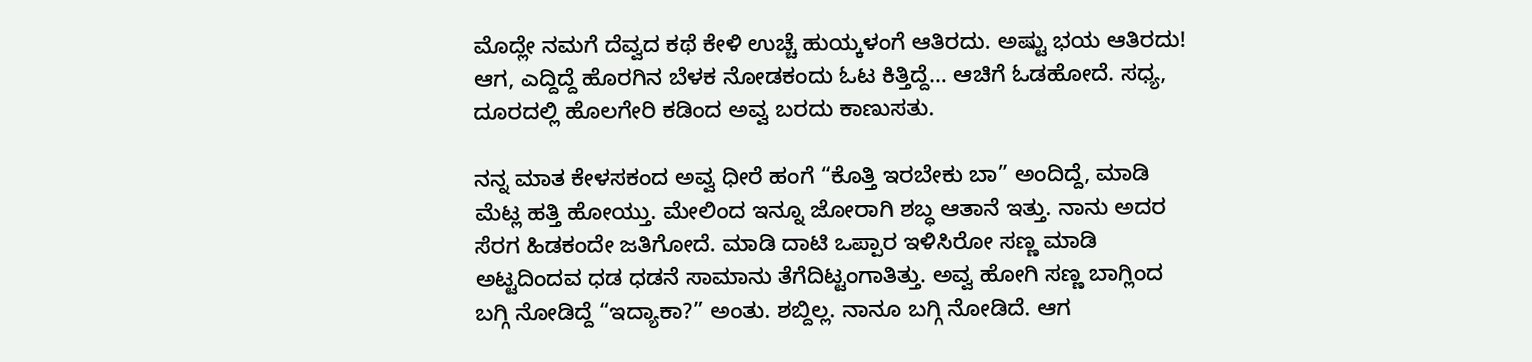ಮೊದ್ಲೇ ನಮಗೆ ದೆವ್ವದ ಕಥೆ ಕೇಳಿ ಉಚ್ಚೆ ಹುಯ್ಕಳಂಗೆ ಆತಿರದು. ಅಷ್ಟು ಭಯ ಆತಿರದು! ಆಗ, ಎದ್ದಿದ್ದೆ ಹೊರಗಿನ ಬೆಳಕ ನೋಡಕಂದು ಓಟ ಕಿತ್ತಿದ್ದೆ… ಆಚಿಗೆ ಓಡಹೋದೆ. ಸಧ್ಯ, ದೂರದಲ್ಲಿ ಹೊಲಗೇರಿ ಕಡಿಂದ ಅವ್ವ ಬರದು ಕಾಣುಸತು.

ನನ್ನ ಮಾತ ಕೇಳಸಕಂದ ಅವ್ವ ಧೀರೆ ಹಂಗೆ “ಕೊತ್ತಿ ಇರಬೇಕು ಬಾ” ಅಂದಿದ್ದೆ, ಮಾಡಿ ಮೆಟ್ಲ ಹತ್ತಿ ಹೋಯ್ತು. ಮೇಲಿಂದ ಇನ್ನೂ ಜೋರಾಗಿ ಶಬ್ಧ ಆತಾನೆ ಇತ್ತು. ನಾನು ಅದರ ಸೆರಗ ಹಿಡಕಂದೇ ಜತಿಗೋದೆ. ಮಾಡಿ ದಾಟಿ ಒಪ್ಪಾರ ಇಳಿಸಿರೋ ಸಣ್ಣ ಮಾಡಿ ಅಟ್ಟದಿಂದವ ಧಡ ಧಡನೆ ಸಾಮಾನು ತೆಗೆದಿಟ್ಟಂಗಾತಿತ್ತು. ಅವ್ವ ಹೋಗಿ ಸಣ್ಣ ಬಾಗ್ಲಿಂದ ಬಗ್ಗಿ ನೋಡಿದ್ದೆ “ಇದ್ಯಾಕಾ?” ಅಂತು. ಶಬ್ದಿಲ್ಲ. ನಾನೂ ಬಗ್ಗಿ ನೋಡಿದೆ. ಆಗ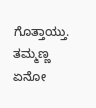ಗೊತ್ತಾಯ್ತು. ತಮ್ಮಣ್ಣ ಏನೋ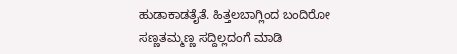ಹುಡಾಕಾಡತೈತೆ. ಹಿತ್ತಲಬಾಗ್ಲಿಂದ ಬಂದಿರೋ ಸಣ್ಣತಮ್ಮಣ್ಣ ಸದ್ದಿಲ್ಲದಂಗೆ ಮಾಡಿ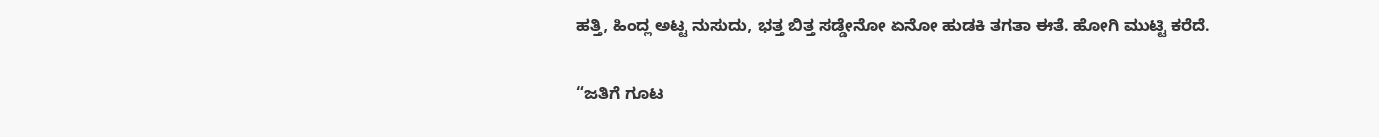ಹತ್ತಿ, ಹಿಂದ್ಲ ಅಟ್ಟ ನುಸುದು, ಭತ್ತ ಬಿತ್ತ ಸಡ್ಡೇನೋ ಏನೋ ಹುಡಕಿ ತಗತಾ ಈತೆ. ಹೋಗಿ ಮುಟ್ಟಿ ಕರೆದೆ.

“ಜತಿಗೆ ಗೂಟ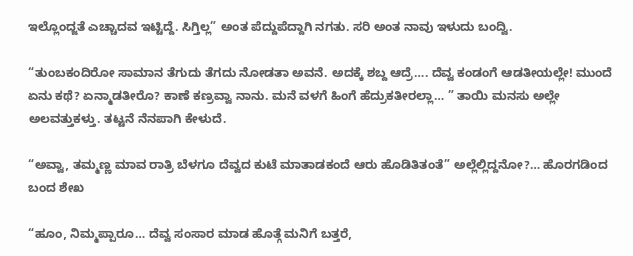ಇಲ್ಲೊಂದ್ಜತೆ ಎಚ್ಚಾದವ ಇಟ್ಟಿದ್ದೆ. ಸಿಗ್ತಿಲ್ಲ” ಅಂತ ಪೆದ್ದುಪೆದ್ದಾಗಿ ನಗತು. ಸರಿ ಅಂತ ನಾವು ಇಳುದು ಬಂದ್ವಿ.

“ತುಂಬಕಂದಿರೋ ಸಾಮಾನ ತೆಗುದು ತೆಗದು ನೋಡತಾ ಅವನೆ. ಅದಕ್ಕೆ ಶಬ್ದ ಆದ್ರೆ…. ದೆವ್ವ ಕಂಡಂಗೆ ಆಡತೀಯಲ್ಲೇ! ಮುಂದೆ ಏನು ಕಥೆ? ಏನ್ಮಾಡತೀರೊ? ಕಾಣೆ ಕಣ್ರವ್ವಾ ನಾನು. ಮನೆ ವಳಗೆ ಹಿಂಗೆ ಹೆದ್ರುಕತೀರಲ್ಲಾ… ” ತಾಯಿ ಮನಸು ಅಲ್ಲೇ ಅಲವತ್ತುಕಳ್ತು. ತಟ್ಟನೆ ನೆನಪಾಗಿ ಕೇಳುದೆ.

“ಅವ್ವಾ, ತಮ್ಮಣ್ಣ ಮಾವ ರಾತ್ರಿ ಬೆಳಗೂ ದೆವ್ವದ ಕುಟೆ ಮಾತಾಡಕಂದೆ ಆರು ಹೊಡಿತಿತಂತೆ” ಅಲ್ಲೆಲ್ಲಿದ್ದನೋ?… ಹೊರಗಡಿಂದ ಬಂದ ಶೇಖ

“ಹೂಂ, ನಿಮ್ಮಪ್ಪಾರೂ… ದೆವ್ವ ಸಂಸಾರ ಮಾಡ ಹೊತ್ಗೆ ಮನಿಗೆ ಬತ್ತರೆ,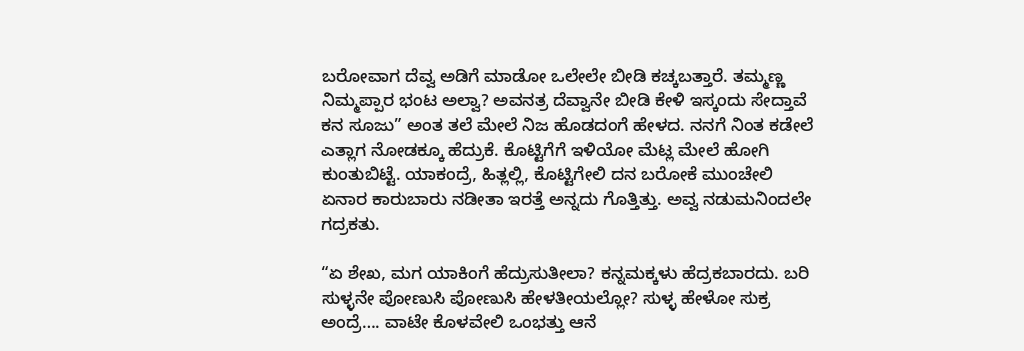ಬರೋವಾಗ ದೆವ್ವ ಅಡಿಗೆ ಮಾಡೋ ಒಲೇಲೇ ಬೀಡಿ ಕಚ್ಕಬತ್ತಾರೆ. ತಮ್ಮಣ್ಣ ನಿಮ್ಮಪ್ಪಾರ ಭಂಟ ಅಲ್ವಾ? ಅವನತ್ರ ದೆವ್ವಾನೇ ಬೀಡಿ ಕೇಳಿ ಇಸ್ಕಂದು ಸೇದ್ತಾವೆ ಕನ ಸೂಜು” ಅಂತ ತಲೆ ಮೇಲೆ ನಿಜ ಹೊಡದಂಗೆ ಹೇಳದ. ನನಗೆ ನಿಂತ ಕಡೇಲೆ ಎತ್ಲಾಗ ನೋಡಕ್ಕೂ ಹೆದ್ರುಕೆ. ಕೊಟ್ಟಿಗೆಗೆ ಇಳಿಯೋ ಮೆಟ್ಲ ಮೇಲೆ ಹೋಗಿ ಕುಂತುಬಿಟ್ಟೆ. ಯಾಕಂದ್ರೆ, ಹಿತ್ಲಲ್ಲಿ, ಕೊಟ್ಟಿಗೇಲಿ ದನ ಬರೋಕೆ ಮುಂಚೇಲಿ ಏನಾರ ಕಾರುಬಾರು ನಡೀತಾ ಇರತ್ತೆ ಅನ್ನದು ಗೊತ್ತಿತ್ತು. ಅವ್ವ ನಡುಮನಿಂದಲೇ ಗದ್ರಕತು.

“ಏ ಶೇಖ, ಮಗ ಯಾಕಿಂಗೆ ಹೆದ್ರುಸುತೀಲಾ? ಕನ್ನಮಕ್ಕಳು ಹೆದ್ರಕಬಾರದು. ಬರಿ ಸುಳ್ಳನೇ ಪೋಣುಸಿ ಪೋಣುಸಿ ಹೇಳತೀಯಲ್ಲೋ? ಸುಳ್ಳ ಹೇಳೋ ಸುಕ್ರ ಅಂದ್ರೆ…. ವಾಟೇ ಕೊಳವೇಲಿ ಒಂಭತ್ತು ಆನೆ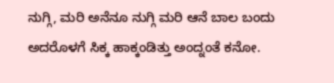ನುಗ್ಗಿ, ಮರಿ ಅನೆನೂ ನುಗ್ಗಿ ಮರಿ ಆನೆ ಬಾಲ ಬಂದು ಅದರೊಳಗೆ ಸಿಕ್ಕ ಹಾಕ್ಕಂಡಿತ್ತು ಅಂದ್ನಂತೆ ಕನೋ.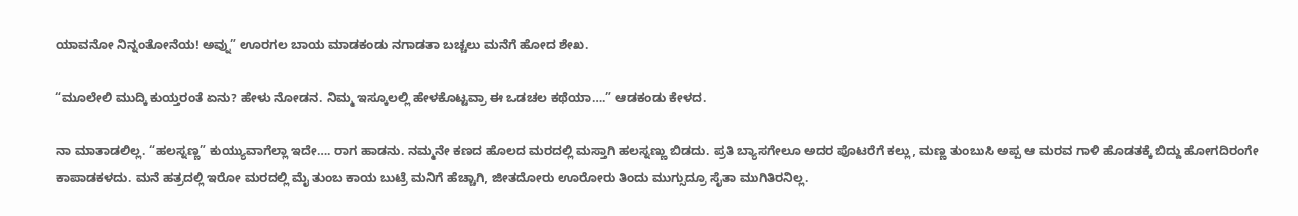ಯಾವನೋ ನಿನ್ನಂತೋನೆಯ! ಅವ್ನು” ಊರಗಲ ಬಾಯ ಮಾಡಕಂಡು ನಗಾಡತಾ ಬಚ್ಚಲು ಮನೆಗೆ ಹೋದ ಶೇಖ.

“ಮೂಲೇಲಿ ಮುದ್ಕಿ ಕುಯ್ತರಂತೆ ಏನು? ಹೇಳು ನೋಡನ. ನಿಮ್ಮ ಇಸ್ಕೂಲಲ್ಲಿ ಹೇಳಕೊಟ್ಟವ್ರಾ ಈ ಒಡಚಲ ಕಥೆಯಾ….” ಆಡಕಂಡು ಕೇಳದ.

ನಾ ಮಾತಾಡಲಿಲ್ಲ. “ಹಲಸ್ನಣ್ಣ” ಕುಯ್ಯುವಾಗೆಲ್ಲಾ ಇದೇ…. ರಾಗ ಹಾಡನು. ನಮ್ಮನೇ ಕಣದ ಹೊಲದ ಮರದಲ್ಲಿ ಮಸ್ತಾಗಿ ಹಲಸ್ನಣ್ಣು ಬಿಡದು. ಪ್ರತಿ ಬ್ಯಾಸಗೇಲೂ ಅದರ ಪೊಟರೆಗೆ ಕಲ್ಲು, ಮಣ್ಣ ತುಂಬುಸಿ ಅಪ್ಪ ಆ ಮರವ ಗಾಳಿ ಹೊಡತಕ್ಕೆ ಬಿದ್ದು ಹೋಗದಿರಂಗೇ ಕಾಪಾಡಕಳದು. ಮನೆ ಹತ್ರದಲ್ಲಿ ಇರೋ ಮರದಲ್ಲಿ ಮೈ ತುಂಬ ಕಾಯ ಬುಟ್ರೆ ಮನಿಗೆ ಹೆಚ್ಚಾಗಿ, ಜೀತದೋರು ಊರೋರು ತಿಂದು ಮುಗ್ಸುದ್ರೂ ಸೈತಾ ಮುಗಿತಿರನಿಲ್ಲ.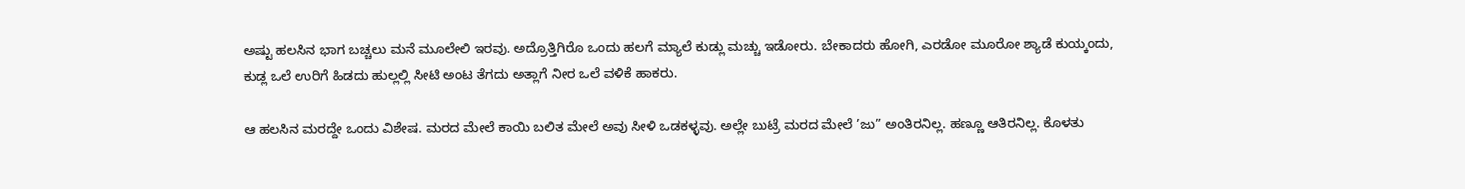ಅಷ್ಟು ಹಲಸಿನ ಭಾಗ ಬಚ್ಚಲು ಮನೆ ಮೂಲೇಲಿ ಇರವು. ಅದ್ರೊತ್ತಿಗಿರೊ ಒಂದು ಹಲಗೆ ಮ್ಯಾಲೆ ಕುಡ್ಲು ಮಚ್ಚು ಇಡೋರು. ಬೇಕಾದರು ಹೋಗಿ, ಎರಡೋ ಮೂರೋ ಶ್ಯಾಡೆ ಕುಯ್ಕಂದು, ಕುಡ್ಲ ಒಲೆ ಉರಿಗೆ ಹಿಡದು ಹುಲ್ಲಲ್ಲಿ ಸೀಟಿ ಅಂಟ ತೆಗದು ಅತ್ಲಾಗೆ ನೀರ ಒಲೆ ವಳಿಕೆ ಹಾಕರು.

ಆ ಹಲಸಿನ ಮರದ್ದೇ ಒಂದು ವಿಶೇಷ. ಮರದ ಮೇಲೆ ಕಾಯಿ ಬಲಿತ ಮೇಲೆ ಅವು ಸೀಳಿ ಒಡಕಳ್ಳವು. ಅಲ್ಲೇ ಬುಟ್ರೆ ಮರದ ಮೇಲೆ ’ಜು” ಅಂತಿರನಿಲ್ಲ. ಹಣ್ಣೂ ಆತಿರನಿಲ್ಲ. ಕೊಳತು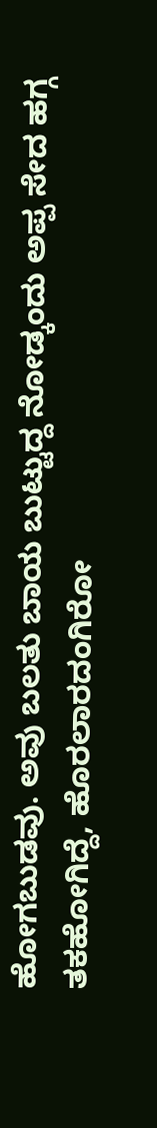ಹೋಗಬುಡವು. ಅವು ಬಲತು ಬಾಯ ಬುಟ್ಟುದ್ದ ನೋಡ್ಕಂದು ಅಪ್ಪ ಸೇದ ಹಗ್ಗ ತಕಹೋಗಿದ್ದೆ, ಹೊರಲಾರದಂಗಿರೋ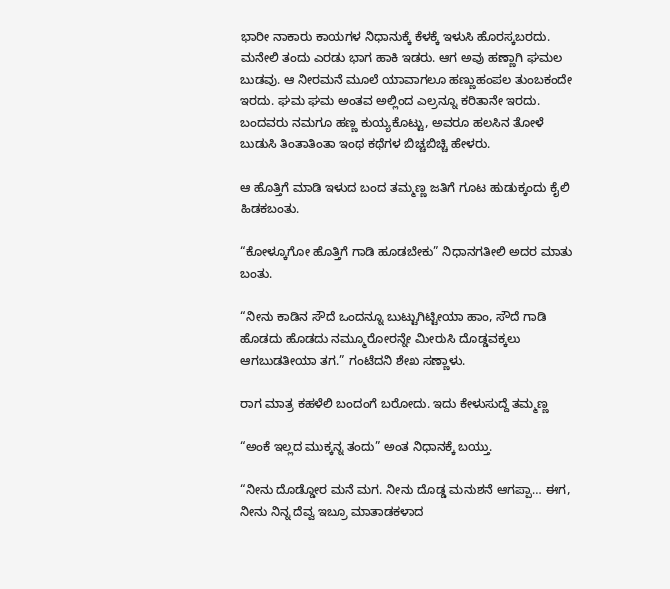ಭಾರೀ ನಾಕಾರು ಕಾಯಗಳ ನಿಧಾನುಕ್ಕೆ ಕೆಳಕ್ಕೆ ಇಳುಸಿ ಹೊರಸ್ಕಬರದು. ಮನೇಲಿ ತಂದು ಎರಡು ಭಾಗ ಹಾಕಿ ಇಡರು. ಆಗ ಅವು ಹಣ್ಣಾಗಿ ಘಮಲ ಬುಡವು. ಆ ನೀರಮನೆ ಮೂಲೆ ಯಾವಾಗಲೂ ಹಣ್ಣುಹಂಪಲ ತುಂಬಕಂದೇ ಇರದು. ಘಮ ಘಮ ಅಂತವ ಅಲ್ಲಿಂದ ಎಲ್ರನ್ನೂ ಕರಿತಾನೇ ಇರದು. ಬಂದವರು ನಮಗೂ ಹಣ್ಣ ಕುಯ್ಯಕೊಟ್ಟು, ಅವರೂ ಹಲಸಿನ ತೋಳೆ ಬುಡುಸಿ ತಿಂತಾತಿಂತಾ ಇಂಥ ಕಥೆಗಳ ಬಿಚ್ಚಬಿಚ್ಚಿ ಹೇಳರು.

ಆ ಹೊತ್ತಿಗೆ ಮಾಡಿ ಇಳುದ ಬಂದ ತಮ್ಮಣ್ಣ ಜತಿಗೆ ಗೂಟ ಹುಡುಕ್ಕಂದು ಕೈಲಿ ಹಿಡಕಬಂತು.

“ಕೋಳ್ಕೂಗೋ ಹೊತ್ತಿಗೆ ಗಾಡಿ ಹೂಡಬೇಕು” ನಿಧಾನಗತೀಲಿ ಅದರ ಮಾತು ಬಂತು.

“ನೀನು ಕಾಡಿನ ಸೌದೆ ಒಂದನ್ನೂ ಬುಟ್ಟುಗಿಟ್ಟೀಯಾ ಹಾಂ, ಸೌದೆ ಗಾಡಿ ಹೊಡದು ಹೊಡದು ನಮ್ಮೂರೋರನ್ನೇ ಮೀರುಸಿ ದೊಡ್ಡವಕ್ಕಲು ಆಗಬುಡತೀಯಾ ತಗ.” ಗಂಟೆದನಿ ಶೇಖ ಸಣ್ಣಾಳು.

ರಾಗ ಮಾತ್ರ ಕಹಳೆಲಿ ಬಂದಂಗೆ ಬರೋದು. ಇದು ಕೇಳುಸುದ್ದೆ ತಮ್ಮಣ್ಣ

“ಅಂಕೆ ಇಲ್ಲದ ಮುಕ್ಕನ್ನ ತಂದು” ಅಂತ ನಿಧಾನಕ್ಕೆ ಬಯ್ತು.

“ನೀನು ದೊಡ್ಡೋರ ಮನೆ ಮಗ. ನೀನು ದೊಡ್ಡ ಮನುಶನೆ ಆಗಪ್ಪಾ… ಈಗ, ನೀನು ನಿನ್ನ ದೆವ್ವ ಇಬ್ರೂ ಮಾತಾಡಕಳಾದ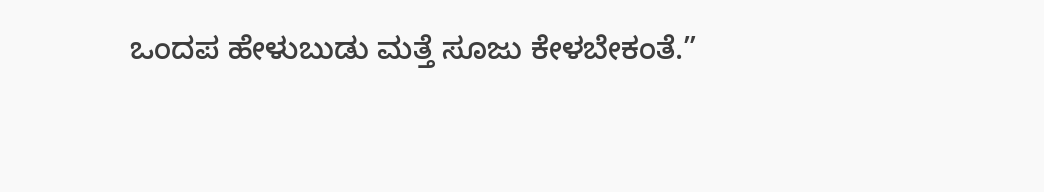ಒಂದಪ ಹೇಳುಬುಡು ಮತ್ತೆ ಸೂಜು ಕೇಳಬೇಕಂತೆ.”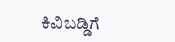ಕಿವಿಬಡ್ಡಿಗೆ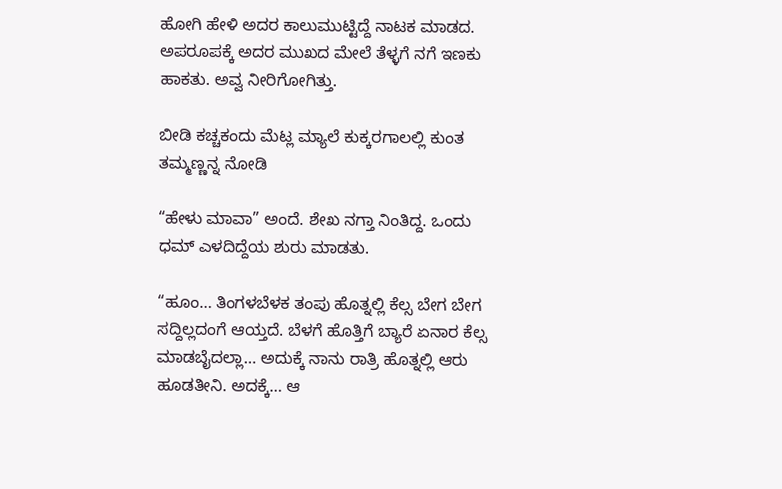ಹೋಗಿ ಹೇಳಿ ಅದರ ಕಾಲುಮುಟ್ಟಿದ್ದೆ ನಾಟಕ ಮಾಡದ. ಅಪರೂಪಕ್ಕೆ ಅದರ ಮುಖದ ಮೇಲೆ ತೆಳ್ಳಗೆ ನಗೆ ಇಣಕು ಹಾಕತು. ಅವ್ವ ನೀರಿಗೋಗಿತ್ತು.

ಬೀಡಿ ಕಚ್ಚಕಂದು ಮೆಟ್ಲ ಮ್ಯಾಲೆ ಕುಕ್ಕರಗಾಲಲ್ಲಿ ಕುಂತ ತಮ್ಮಣ್ಣನ್ನ ನೋಡಿ

“ಹೇಳು ಮಾವಾ” ಅಂದೆ. ಶೇಖ ನಗ್ತಾ ನಿಂತಿದ್ದ. ಒಂದು ಧಮ್ ಎಳದಿದ್ದೆಯ ಶುರು ಮಾಡತು.

“ಹೂಂ… ತಿಂಗಳಬೆಳಕ ತಂಪು ಹೊತ್ನಲ್ಲಿ ಕೆಲ್ಸ ಬೇಗ ಬೇಗ ಸದ್ದಿಲ್ಲದಂಗೆ ಆಯ್ತದೆ. ಬೆಳಗೆ ಹೊತ್ತಿಗೆ ಬ್ಯಾರೆ ಏನಾರ ಕೆಲ್ಸ ಮಾಡಬೈದಲ್ಲಾ… ಅದುಕ್ಕೆ ನಾನು ರಾತ್ರಿ ಹೊತ್ನಲ್ಲಿ ಆರು ಹೂಡತೀನಿ. ಅದಕ್ಕೆ… ಆ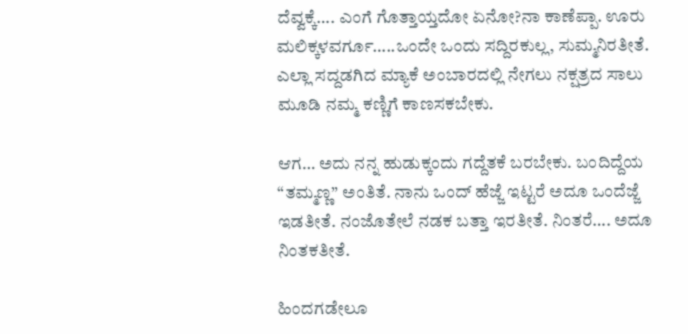ದೆವ್ವಕ್ಕೆ…. ಎಂಗೆ ಗೊತ್ತಾಯ್ತದೋ ಏನೋ?ನಾ ಕಾಣೆಪ್ಪಾ. ಊರು ಮಲಿಕ್ಕಳವರ್ಗೂ…..ಒಂದೇ ಒಂದು ಸದ್ದಿರಕುಲ್ಲ, ಸುಮ್ಮನಿರತೀತೆ. ಎಲ್ಲಾ ಸದ್ದಡಗಿದ ಮ್ಯಾಕೆ ಅಂಬಾರದಲ್ಲಿ ನೇಗಲು ನಕ್ಷತ್ರದ ಸಾಲು ಮೂಡಿ ನಮ್ಮ ಕಣ್ಣಿಗೆ ಕಾಣಸಕಬೇಕು.

ಆಗ… ಅದು ನನ್ನ ಹುಡುಕ್ಕಂದು ಗದ್ದೆತಕೆ ಬರಬೇಕು. ಬಂದಿದ್ದೆಯ “ತಮ್ಮಣ್ಣ” ಅಂತಿತೆ. ನಾನು ಒಂದ್ ಹೆಜ್ಜೆ ಇಟ್ಟರೆ ಅದೂ ಒಂದೆಜ್ಜೆ ಇಡತೀತೆ. ನಂಜೊತೇಲೆ ನಡಕ ಬತ್ತಾ ಇರತೀತೆ. ನಿಂತರೆ…. ಅದೂ ನಿಂತಕತೀತೆ.

ಹಿಂದಗಡೇಲೂ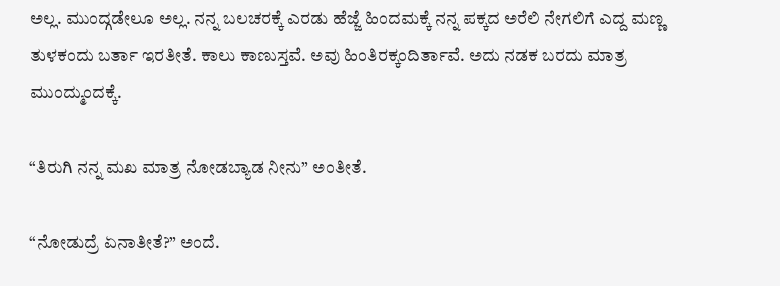ಅಲ್ಲ. ಮುಂದ್ಗಡೇಲೂ ಅಲ್ಲ. ನನ್ನ ಬಲಚರಕ್ಕೆ ಎರಡು ಹೆಜ್ಜೆ ಹಿಂದಮಕ್ಕೆ ನನ್ನ ಪಕ್ಕದ ಅರೆಲಿ ನೇಗಲಿಗೆ ಎದ್ದ ಮಣ್ಣ ತುಳಕಂದು ಬರ್ತಾ ಇರತೀತೆ. ಕಾಲು ಕಾಣುಸ್ತವೆ. ಅವು ಹಿಂತಿರಕ್ಕಂದಿರ್ತಾವೆ. ಅದು ನಡಕ ಬರದು ಮಾತ್ರ ಮುಂದ್ಮುಂದಕ್ಕೆ.

“ತಿರುಗಿ ನನ್ನ ಮಖ ಮಾತ್ರ ನೋಡಬ್ಯಾಡ ನೀನು” ಅಂತೀತೆ.

“ನೋಡುದ್ರೆ ಏನಾತೀತೆ?” ಅಂದೆ.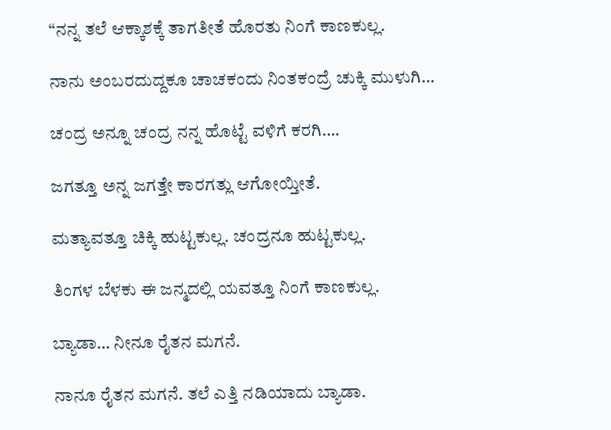“ನನ್ನ ತಲೆ ಆಕ್ಕಾಶಕ್ಕೆ ತಾಗತೀತೆ ಹೊರತು ನಿಂಗೆ ಕಾಣಕುಲ್ಲ.

ನಾನು ಅಂಬರದುದ್ದಕೂ ಚಾಚಕಂದು ನಿಂತಕಂದ್ರೆ ಚುಕ್ಕಿ ಮುಳುಗಿ…

ಚಂದ್ರ ಅನ್ನೂ ಚಂದ್ರ ನನ್ನ ಹೊಟ್ಟೆ ವಳಿಗೆ ಕರಗಿ….

ಜಗತ್ತೂ ಅನ್ನ ಜಗತ್ತೇ ಕಾರಗತ್ಲು ಆಗೋಯ್ತೀತೆ.

ಮತ್ಯಾವತ್ತೂ ಚಿಕ್ಕಿ ಹುಟ್ಟಕುಲ್ಲ. ಚಂದ್ರನೂ ಹುಟ್ಟಕುಲ್ಲ.

ತಿಂಗಳ ಬೆಳಕು ಈ ಜನ್ಮದಲ್ಲಿ ಯವತ್ತೂ ನಿಂಗೆ ಕಾಣಕುಲ್ಲ.

ಬ್ಯಾಡಾ… ನೀನೂ ರೈತನ ಮಗನೆ.

ನಾನೂ ರೈತನ ಮಗನೆ. ತಲೆ ಎತ್ತಿ ನಡಿಯಾದು ಬ್ಯಾಡಾ.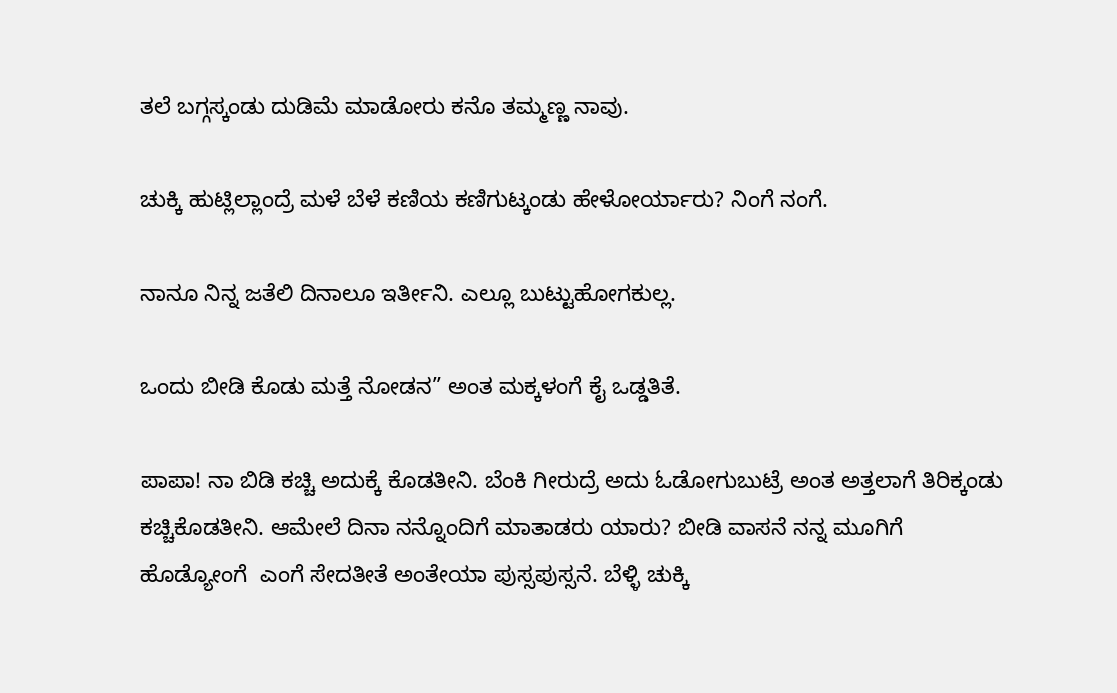ತಲೆ ಬಗ್ಗಸ್ಕಂಡು ದುಡಿಮೆ ಮಾಡೋರು ಕನೊ ತಮ್ಮಣ್ಣ ನಾವು.

ಚುಕ್ಕಿ ಹುಟ್ಲಿಲ್ಲಾಂದ್ರೆ ಮಳೆ ಬೆಳೆ ಕಣಿಯ ಕಣಿಗುಟ್ಕಂಡು ಹೇಳೋರ್ಯಾರು? ನಿಂಗೆ ನಂಗೆ.

ನಾನೂ ನಿನ್ನ ಜತೆಲಿ ದಿನಾಲೂ ಇರ್ತೀನಿ. ಎಲ್ಲೂ ಬುಟ್ಟುಹೋಗಕುಲ್ಲ.

ಒಂದು ಬೀಡಿ ಕೊಡು ಮತ್ತೆ ನೋಡನ” ಅಂತ ಮಕ್ಕಳಂಗೆ ಕೈ ಒಡ್ಡತಿತೆ.

ಪಾಪಾ! ನಾ ಬಿಡಿ ಕಚ್ಚಿ ಅದುಕ್ಕೆ ಕೊಡತೀನಿ. ಬೆಂಕಿ ಗೀರುದ್ರೆ ಅದು ಓಡೋಗುಬುಟ್ರೆ ಅಂತ ಅತ್ತಲಾಗೆ ತಿರಿಕ್ಕಂಡು ಕಚ್ಚಿಕೊಡತೀನಿ. ಆಮೇಲೆ ದಿನಾ ನನ್ನೊಂದಿಗೆ ಮಾತಾಡರು ಯಾರು? ಬೀಡಿ ವಾಸನೆ ನನ್ನ ಮೂಗಿಗೆ ಹೊಡ್ಯೋಂಗೆ  ಎಂಗೆ ಸೇದತೀತೆ ಅಂತೇಯಾ ಪುಸ್ಸಪುಸ್ಸನೆ. ಬೆಳ್ಳಿ ಚುಕ್ಕಿ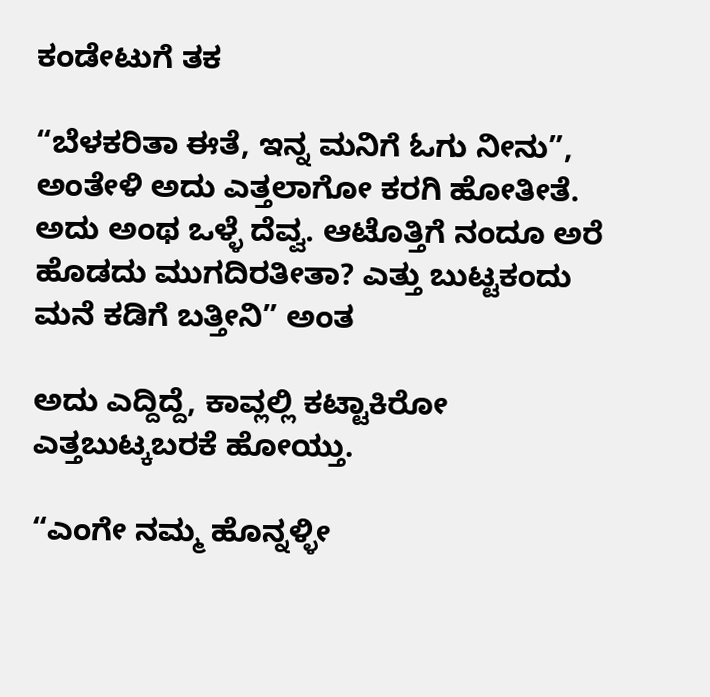ಕಂಡೇಟುಗೆ ತಕ

“ಬೆಳಕರಿತಾ ಈತೆ, ಇನ್ನ ಮನಿಗೆ ಓಗು ನೀನು”, ಅಂತೇಳಿ ಅದು ಎತ್ತಲಾಗೋ ಕರಗಿ ಹೋತೀತೆ. ಅದು ಅಂಥ ಒಳ್ಳೆ ದೆವ್ವ. ಆಟೊತ್ತಿಗೆ ನಂದೂ ಅರೆ ಹೊಡದು ಮುಗದಿರತೀತಾ? ಎತ್ತು ಬುಟ್ಟಕಂದು ಮನೆ ಕಡಿಗೆ ಬತ್ತೀನಿ” ಅಂತ

ಅದು ಎದ್ದಿದ್ದೆ, ಕಾವ್ಲಲ್ಲಿ ಕಟ್ಟಾಕಿರೋ ಎತ್ತಬುಟ್ಕಬರಕೆ ಹೋಯ್ತು.

“ಎಂಗೇ ನಮ್ಮ ಹೊನ್ನಳ್ಳೀ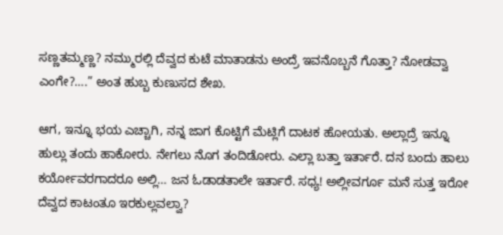ಸಣ್ಣತಮ್ಮಣ್ಣ? ನಮ್ಮುರಲ್ಲಿ ದೆವ್ವದ ಕುಟೆ ಮಾತಾಡನು ಅಂದ್ರೆ ಇವನೊಬ್ಬನೆ ಗೊತ್ತಾ? ನೋಡವ್ವಾ ಎಂಗೇ?….” ಅಂತ ಹುಬ್ಬ ಕುಣುಸದ ಶೇಖ.

ಆಗ, ಇನ್ನೂ ಭಯ ಎಚ್ಚಾಗಿ, ನನ್ನ ಜಾಗ ಕೊಟ್ಟಿಗೆ ಮೆಟ್ಲಿಗೆ ದಾಟಕ ಹೋಯತು. ಅಲ್ಲಾದ್ರೆ ಇನ್ನೂ ಹುಲ್ಲು ತಂದು ಹಾಕೋರು. ನೇಗಲು ನೊಗ ತಂದಿಡೋರು. ಎಲ್ಲಾ ಬತ್ತಾ ಇರ್ತಾರೆ. ದನ ಬಂದು ಹಾಲು ಕರ್ಯೋವರಗಾದರೂ ಅಲ್ಲಿ… ಜನ ಓಡಾಡತಾಲೇ ಇರ್ತಾರೆ. ಸಧ್ಯ! ಅಲ್ಲೀವರ್ಗೂ ಮನೆ ಸುತ್ತ ಇರೋ ದೆವ್ವದ ಕಾಟಂತೂ ಇರಕುಲ್ಲವಲ್ವಾ?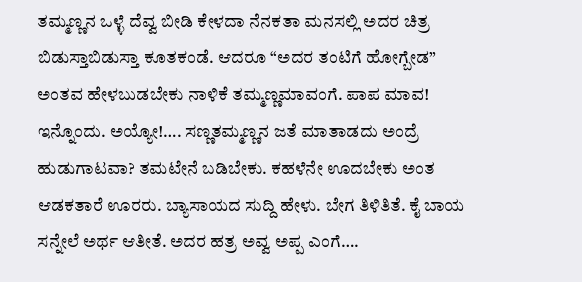ತಮ್ಮಣ್ಣನ ಒಳ್ಳೆ ದೆವ್ವ ಬೀಡಿ ಕೇಳದಾ ನೆನಕತಾ ಮನಸಲ್ಲಿ ಅದರ ಚಿತ್ರ ಬಿಡುಸ್ತಾಬಿಡುಸ್ತಾ ಕೂತಕಂಡೆ. ಆದರೂ “ಅದರ ತಂಟಿಗೆ ಹೋಗ್ಬೇಡ” ಅಂತವ ಹೇಳಬುಡಬೇಕು ನಾಳಿಕೆ ತಮ್ಮಣ್ಣಮಾವಂಗೆ. ಪಾಪ ಮಾವ!  ಇನ್ನೊಂದು. ಅಯ್ಯೋ!…. ಸಣ್ಣತಮ್ಮಣ್ಣನ ಜತೆ ಮಾತಾಡದು ಅಂದ್ರೆ ಹುಡುಗಾಟವಾ? ತಮಟೇನೆ ಬಡಿಬೇಕು. ಕಹಳೆನೇ ಊದಬೇಕು ಅಂತ ಆಡಕತಾರೆ ಊರರು. ಬ್ಯಾಸಾಯದ ಸುದ್ದಿ ಹೇಳು. ಬೇಗ ತಿಳಿತಿತೆ. ಕೈ ಬಾಯ ಸನ್ನೇಲೆ ಅರ್ಥ ಆತೀತೆ. ಅದರ ಹತ್ರ ಅವ್ವ ಅಪ್ಪ ಎಂಗೆ….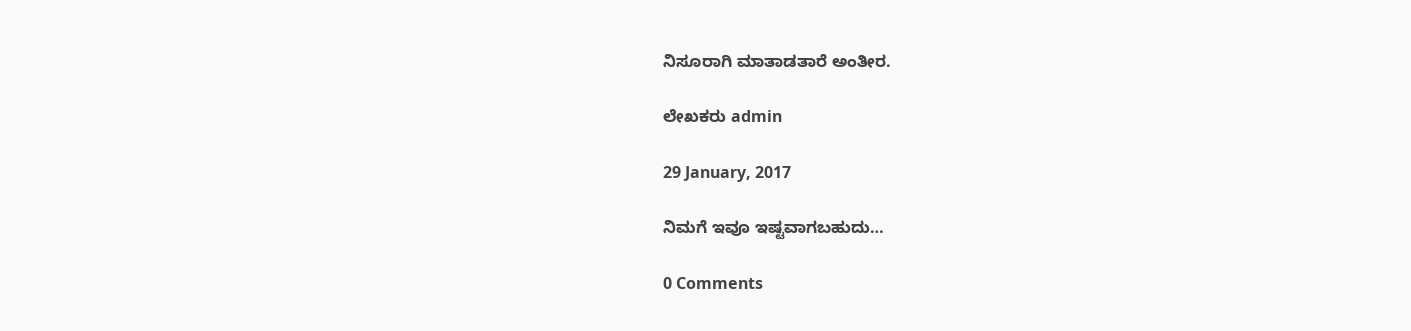ನಿಸೂರಾಗಿ ಮಾತಾಡತಾರೆ ಅಂತೀರ.

ಲೇಖಕರು admin

29 January, 2017

ನಿಮಗೆ ಇವೂ ಇಷ್ಟವಾಗಬಹುದು…

0 Comments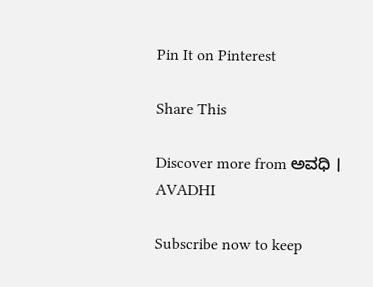Pin It on Pinterest

Share This

Discover more from ಅವಧಿ । AVADHI

Subscribe now to keep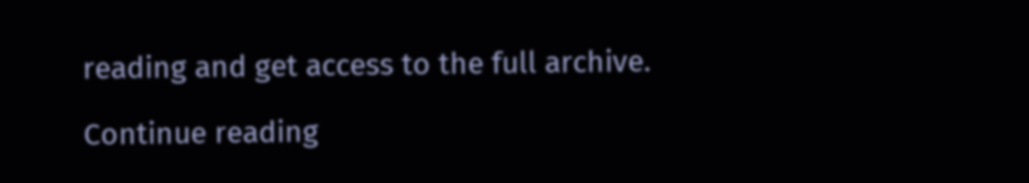reading and get access to the full archive.

Continue reading